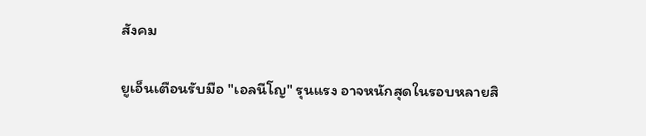สังคม

ยูเอ็นเตือนรับมือ "เอลนีโญ" รุนแรง อาจหนักสุดในรอบหลายสิ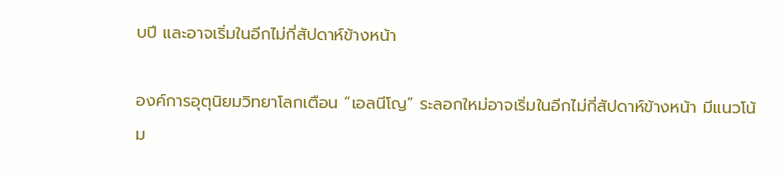บปี และอาจเริ่มในอีกไม่กี่สัปดาห์ข้างหน้า

องค์การอุตุนิยมวิทยาโลกเตือน “เอลนีโญ” ระลอกใหม่อาจเริ่มในอีกไม่กี่สัปดาห์ข้างหน้า มีแนวโน้ม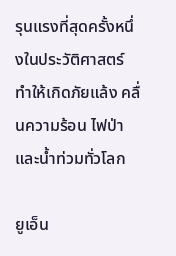รุนแรงที่สุดครั้งหนึ่งในประวัติศาสตร์ ทำให้เกิดภัยแล้ง คลื่นความร้อน ไฟป่า และน้ำท่วมทั่วโลก

ยูเอ็น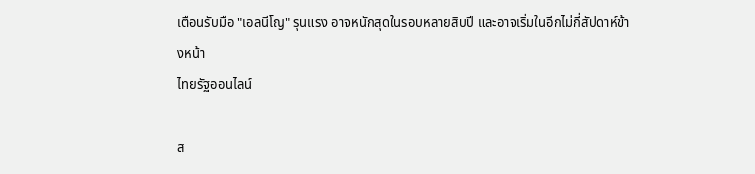เตือนรับมือ "เอลนีโญ" รุนแรง อาจหนักสุดในรอบหลายสิบปี และอาจเริ่มในอีกไม่กี่สัปดาห์ข้างหน้า
ไทยรัฐออนไลน์

ส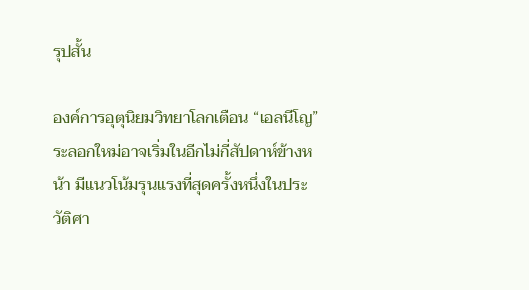รุปสั้น

องค์การอุตุนิยมวิทยาโลกเตือน “เอลนีโญ” ระลอกใหม่อาจเริ่มในอีกไม่กี่สัปดาห์ข้างหน้า มีแนวโน้มรุนแรงที่สุดครั้งหนึ่งในประวัติศา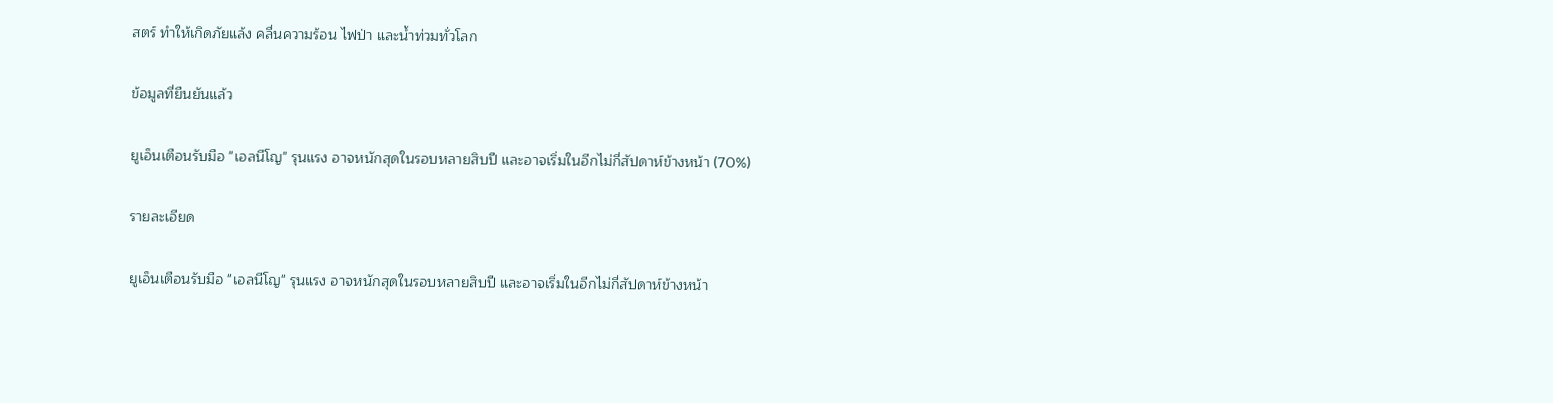สตร์ ทำให้เกิดภัยแล้ง คลื่นความร้อน ไฟป่า และน้ำท่วมทั่วโลก

ข้อมูลที่ยืนยันแล้ว

ยูเอ็นเตือนรับมือ "เอลนีโญ" รุนแรง อาจหนักสุดในรอบหลายสิบปี และอาจเริ่มในอีกไม่กี่สัปดาห์ข้างหน้า (70%)

รายละเอียด

ยูเอ็นเตือนรับมือ "เอลนีโญ" รุนแรง อาจหนักสุดในรอบหลายสิบปี และอาจเริ่มในอีกไม่กี่สัปดาห์ข้างหน้า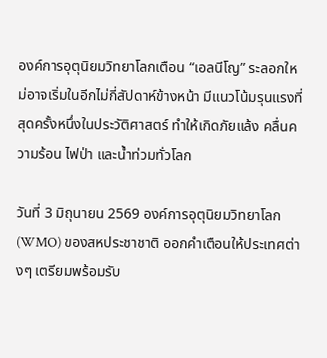องค์การอุตุนิยมวิทยาโลกเตือน “เอลนีโญ” ระลอกใหม่อาจเริ่มในอีกไม่กี่สัปดาห์ข้างหน้า มีแนวโน้มรุนแรงที่สุดครั้งหนึ่งในประวัติศาสตร์ ทำให้เกิดภัยแล้ง คลื่นความร้อน ไฟป่า และน้ำท่วมทั่วโลก

วันที่ 3 มิถุนายน 2569 องค์การอุตุนิยมวิทยาโลก (WMO) ของสหประชาชาติ ออกคำเตือนให้ประเทศต่างๆ เตรียมพร้อมรับ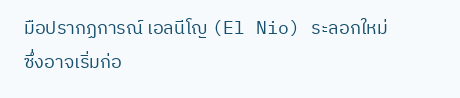มือปรากฏการณ์ เอลนีโญ (El Nio) ระลอกใหม่ ซึ่งอาจเริ่มก่อ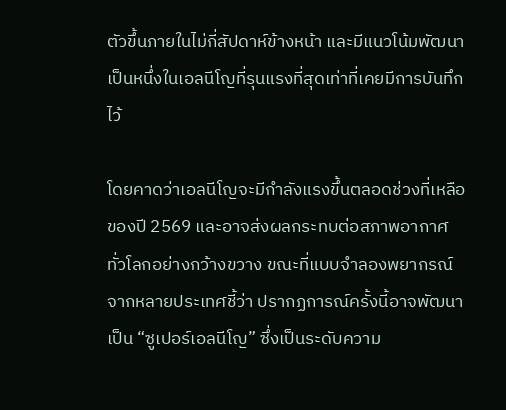ตัวขึ้นภายในไม่กี่สัปดาห์ข้างหน้า และมีแนวโน้มพัฒนาเป็นหนึ่งในเอลนีโญที่รุนแรงที่สุดเท่าที่เคยมีการบันทึกไว้

โดยคาดว่าเอลนีโญจะมีกำลังแรงขึ้นตลอดช่วงที่เหลือของปี 2569 และอาจส่งผลกระทบต่อสภาพอากาศทั่วโลกอย่างกว้างขวาง ขณะที่แบบจำลองพยากรณ์จากหลายประเทศชี้ว่า ปรากฏการณ์ครั้งนี้อาจพัฒนาเป็น “ซูเปอร์เอลนีโญ” ซึ่งเป็นระดับความ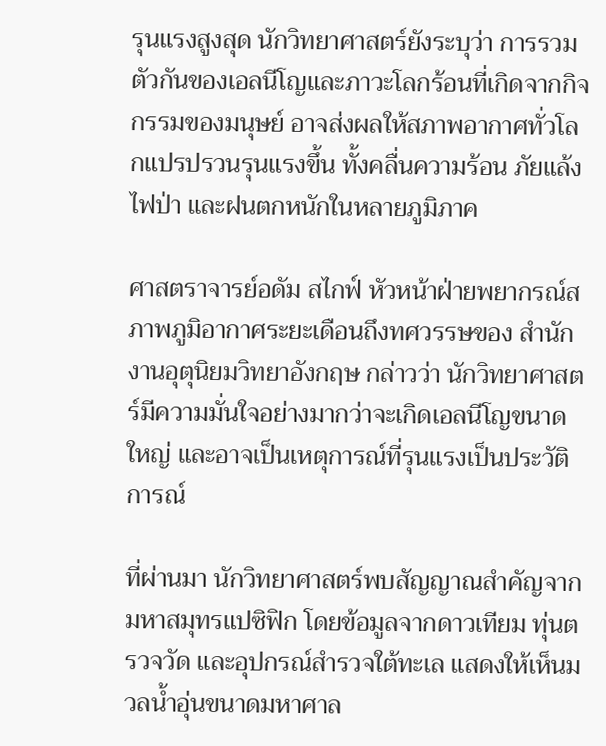รุนแรงสูงสุด นักวิทยาศาสตร์ยังระบุว่า การรวมตัวกันของเอลนีโญและภาวะโลกร้อนที่เกิดจากกิจกรรมของมนุษย์ อาจส่งผลให้สภาพอากาศทั่วโลกแปรปรวนรุนแรงขึ้น ทั้งคลื่นความร้อน ภัยแล้ง ไฟป่า และฝนตกหนักในหลายภูมิภาค

ศาสตราจารย์อดัม สไกฟ์ หัวหน้าฝ่ายพยากรณ์สภาพภูมิอากาศระยะเดือนถึงทศวรรษของ สำนักงานอุตุนิยมวิทยาอังกฤษ กล่าวว่า นักวิทยาศาสตร์มีความมั่นใจอย่างมากว่าจะเกิดเอลนีโญขนาดใหญ่ และอาจเป็นเหตุการณ์ที่รุนแรงเป็นประวัติการณ์

ที่ผ่านมา นักวิทยาศาสตร์พบสัญญาณสำคัญจากมหาสมุทรแปซิฟิก โดยข้อมูลจากดาวเทียม ทุ่นตรวจวัด และอุปกรณ์สำรวจใต้ทะเล แสดงให้เห็นมวลน้ำอุ่นขนาดมหาศาล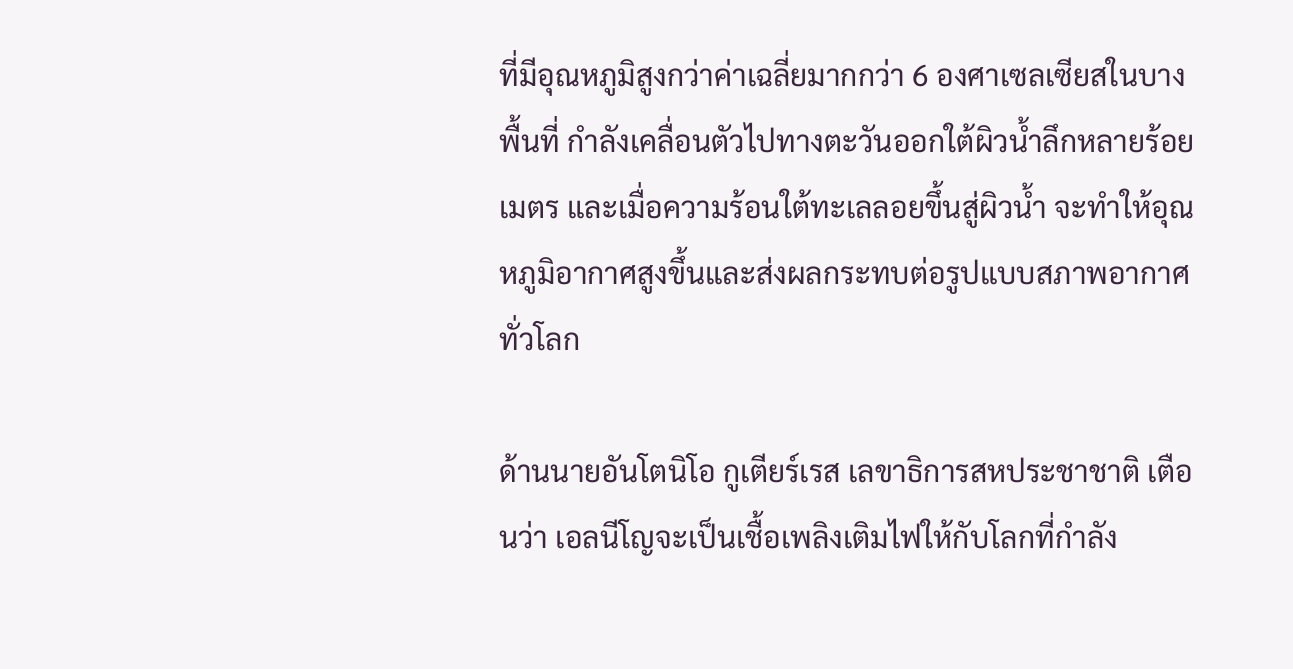ที่มีอุณหภูมิสูงกว่าค่าเฉลี่ยมากกว่า 6 องศาเซลเซียสในบางพื้นที่ กำลังเคลื่อนตัวไปทางตะวันออกใต้ผิวน้ำลึกหลายร้อยเมตร และเมื่อความร้อนใต้ทะเลลอยขึ้นสู่ผิวน้ำ จะทำให้อุณหภูมิอากาศสูงขึ้นและส่งผลกระทบต่อรูปแบบสภาพอากาศทั่วโลก

ด้านนายอันโตนิโอ กูเตียร์เรส เลขาธิการสหประชาชาติ เตือนว่า เอลนีโญจะเป็นเชื้อเพลิงเติมไฟให้กับโลกที่กำลัง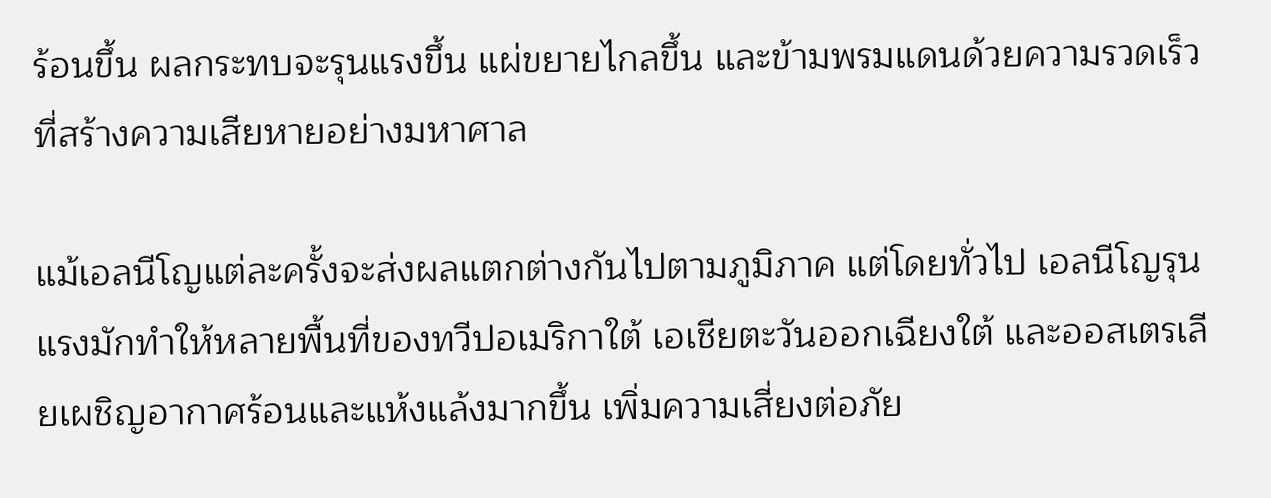ร้อนขึ้น ผลกระทบจะรุนแรงขึ้น แผ่ขยายไกลขึ้น และข้ามพรมแดนด้วยความรวดเร็วที่สร้างความเสียหายอย่างมหาศาล

แม้เอลนีโญแต่ละครั้งจะส่งผลแตกต่างกันไปตามภูมิภาค แต่โดยทั่วไป เอลนีโญรุนแรงมักทำให้หลายพื้นที่ของทวีปอเมริกาใต้ เอเชียตะวันออกเฉียงใต้ และออสเตรเลียเผชิญอากาศร้อนและแห้งแล้งมากขึ้น เพิ่มความเสี่ยงต่อภัย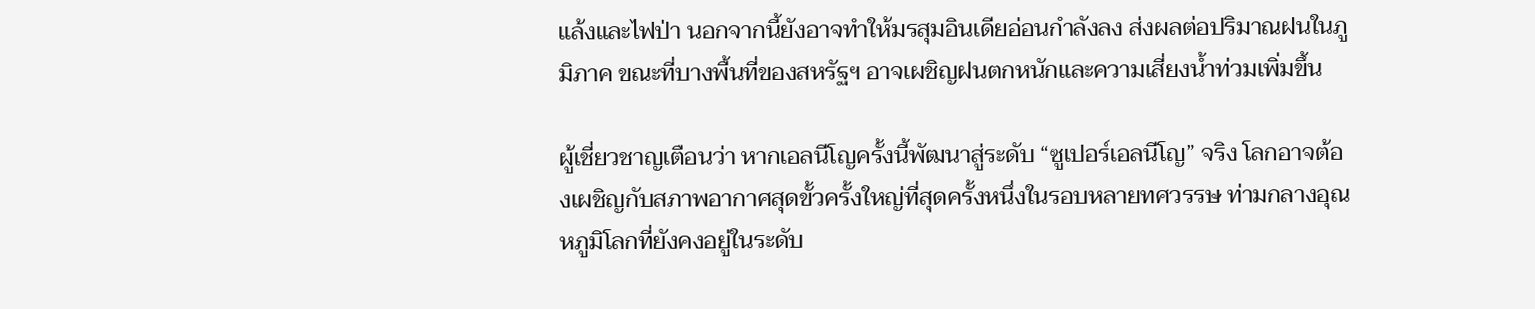แล้งและไฟป่า นอกจากนี้ยังอาจทำให้มรสุมอินเดียอ่อนกำลังลง ส่งผลต่อปริมาณฝนในภูมิภาค ขณะที่บางพื้นที่ของสหรัฐฯ อาจเผชิญฝนตกหนักและความเสี่ยงน้ำท่วมเพิ่มขึ้น

ผู้เชี่ยวชาญเตือนว่า หากเอลนีโญครั้งนี้พัฒนาสู่ระดับ “ซูเปอร์เอลนีโญ” จริง โลกอาจต้องเผชิญกับสภาพอากาศสุดขั้วครั้งใหญ่ที่สุดครั้งหนึ่งในรอบหลายทศวรรษ ท่ามกลางอุณหภูมิโลกที่ยังคงอยู่ในระดับ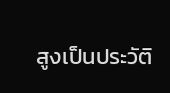สูงเป็นประวัติ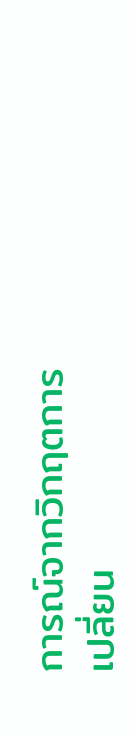การณ์จากวิกฤตการเปลี่ยน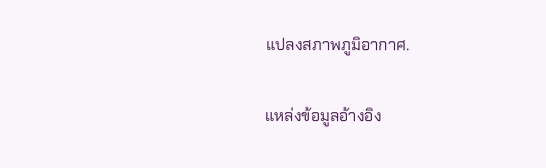แปลงสภาพภูมิอากาศ.

แหล่งข้อมูลอ้างอิง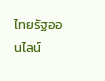ไทยรัฐออนไลน์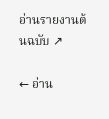อ่านรายงานต้นฉบับ ↗

← อ่าน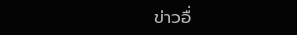ข่าวอื่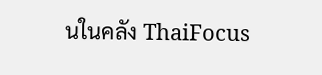นในคลัง ThaiFocus